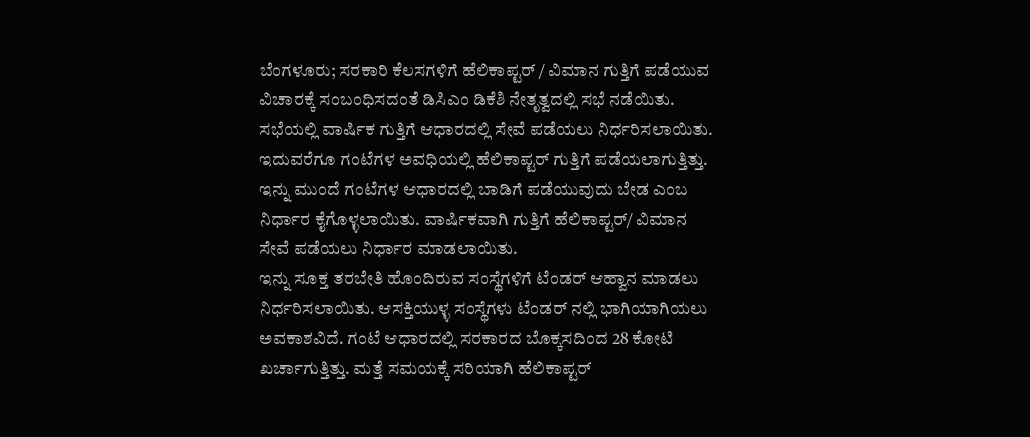ಬೆಂಗಳೂರು; ಸರಕಾರಿ ಕೆಲಸಗಳಿಗೆ ಹೆಲಿಕಾಪ್ಟರ್ / ವಿಮಾನ ಗುತ್ತಿಗೆ ಪಡೆಯುವ ವಿಚಾರಕ್ಕೆ ಸಂಬಂಧಿಸದಂತೆ ಡಿಸಿಎಂ ಡಿಕೆಶಿ ನೇತೃತ್ವದಲ್ಲಿ ಸಭೆ ನಡೆಯಿತು.
ಸಭೆಯಲ್ಲಿ ವಾರ್ಷಿಕ ಗುತ್ತಿಗೆ ಆಧಾರದಲ್ಲಿ ಸೇವೆ ಪಡೆಯಲು ನಿರ್ಧರಿಸಲಾಯಿತು. ಇದುವರೆಗೂ ಗಂಟೆಗಳ ಅವಧಿಯಲ್ಲಿ ಹೆಲಿಕಾಪ್ಟರ್ ಗುತ್ತಿಗೆ ಪಡೆಯಲಾಗುತ್ತಿತ್ತು. ಇನ್ನು ಮುಂದೆ ಗಂಟೆಗಳ ಆಧಾರದಲ್ಲಿ ಬಾಡಿಗೆ ಪಡೆಯುವುದು ಬೇಡ ಎಂಬ ನಿರ್ಧಾರ ಕೈಗೊಳ್ಳಲಾಯಿತು. ವಾರ್ಷಿಕವಾಗಿ ಗುತ್ತಿಗೆ ಹೆಲಿಕಾಪ್ಟರ್/ ವಿಮಾನ ಸೇವೆ ಪಡೆಯಲು ನಿರ್ಧಾರ ಮಾಡಲಾಯಿತು.
ಇನ್ನು ಸೂಕ್ತ ತರಬೇತಿ ಹೊಂದಿರುವ ಸಂಸ್ಥೆಗಳಿಗೆ ಟೆಂಡರ್ ಆಹ್ವಾನ ಮಾಡಲು ನಿರ್ಧರಿಸಲಾಯಿತು. ಆಸಕ್ತಿಯುಳ್ಳ ಸಂಸ್ಥೆಗಳು ಟೆಂಡರ್ ನಲ್ಲಿ ಭಾಗಿಯಾಗಿಯಲು ಅವಕಾಶವಿದೆ. ಗಂಟೆ ಆಧಾರದಲ್ಲಿ ಸರಕಾರದ ಬೊಕ್ಕಸದಿಂದ 28 ಕೋಟಿ ಖರ್ಚಾಗುತ್ತಿತ್ತು. ಮತ್ತೆ ಸಮಯಕ್ಕೆ ಸರಿಯಾಗಿ ಹೆಲಿಕಾಪ್ಟರ್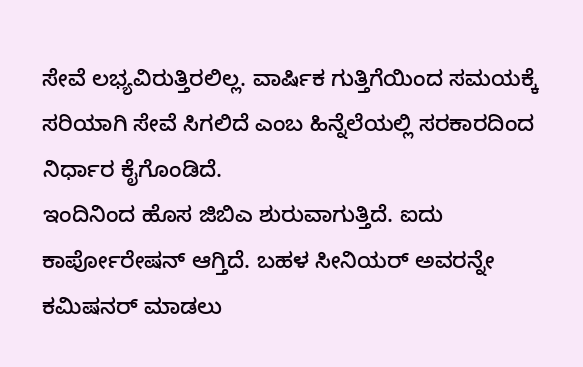ಸೇವೆ ಲಭ್ಯವಿರುತ್ತಿರಲಿಲ್ಲ. ವಾರ್ಷಿಕ ಗುತ್ತಿಗೆಯಿಂದ ಸಮಯಕ್ಕೆ ಸರಿಯಾಗಿ ಸೇವೆ ಸಿಗಲಿದೆ ಎಂಬ ಹಿನ್ನೆಲೆಯಲ್ಲಿ ಸರಕಾರದಿಂದ ನಿರ್ಧಾರ ಕೈಗೊಂಡಿದೆ.
ಇಂದಿನಿಂದ ಹೊಸ ಜಿಬಿಎ ಶುರುವಾಗುತ್ತಿದೆ. ಐದು ಕಾರ್ಪೋರೇಷನ್ ಆಗ್ತಿದೆ. ಬಹಳ ಸೀನಿಯರ್ ಅವರನ್ನೇ ಕಮಿಷನರ್ ಮಾಡಲು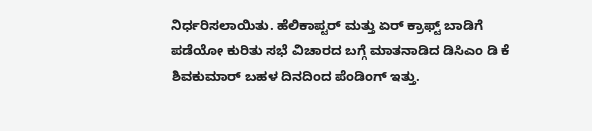ನಿರ್ಧರಿಸಲಾಯಿತು. ಹೆಲಿಕಾಪ್ಟರ್ ಮತ್ತು ಏರ್ ಕ್ರಾಫ್ಟ್ ಬಾಡಿಗೆ ಪಡೆಯೋ ಕುರಿತು ಸಭೆ ವಿಚಾರದ ಬಗ್ಗೆ ಮಾತನಾಡಿದ ಡಿಸಿಎಂ ಡಿ ಕೆ ಶಿವಕುಮಾರ್ ಬಹಳ ದಿನದಿಂದ ಪೆಂಡಿಂಗ್ ಇತ್ತು.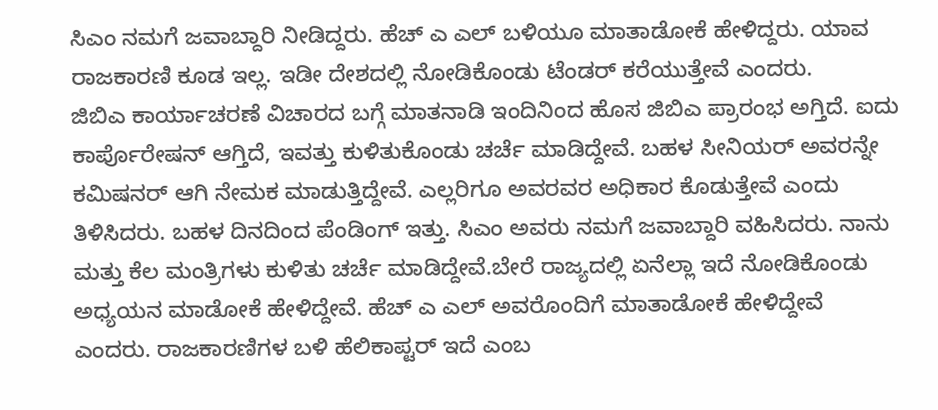ಸಿಎಂ ನಮಗೆ ಜವಾಬ್ದಾರಿ ನೀಡಿದ್ದರು. ಹೆಚ್ ಎ ಎಲ್ ಬಳಿಯೂ ಮಾತಾಡೋಕೆ ಹೇಳಿದ್ದರು. ಯಾವ ರಾಜಕಾರಣಿ ಕೂಡ ಇಲ್ಲ. ಇಡೀ ದೇಶದಲ್ಲಿ ನೋಡಿಕೊಂಡು ಟೆಂಡರ್ ಕರೆಯುತ್ತೇವೆ ಎಂದರು.
ಜಿಬಿಎ ಕಾರ್ಯಾಚರಣೆ ವಿಚಾರದ ಬಗ್ಗೆ ಮಾತನಾಡಿ ಇಂದಿನಿಂದ ಹೊಸ ಜಿಬಿಎ ಪ್ರಾರಂಭ ಅಗ್ತಿದೆ. ಐದು ಕಾರ್ಪೊರೇಷನ್ ಆಗ್ತಿದೆ, ಇವತ್ತು ಕುಳಿತುಕೊಂಡು ಚರ್ಚೆ ಮಾಡಿದ್ದೇವೆ. ಬಹಳ ಸೀನಿಯರ್ ಅವರನ್ನೇ ಕಮಿಷನರ್ ಆಗಿ ನೇಮಕ ಮಾಡುತ್ತಿದ್ದೇವೆ. ಎಲ್ಲರಿಗೂ ಅವರವರ ಅಧಿಕಾರ ಕೊಡುತ್ತೇವೆ ಎಂದು ತಿಳಿಸಿದರು. ಬಹಳ ದಿನದಿಂದ ಪೆಂಡಿಂಗ್ ಇತ್ತು. ಸಿಎಂ ಅವರು ನಮಗೆ ಜವಾಬ್ದಾರಿ ವಹಿಸಿದರು. ನಾನು ಮತ್ತು ಕೆಲ ಮಂತ್ರಿಗಳು ಕುಳಿತು ಚರ್ಚೆ ಮಾಡಿದ್ದೇವೆ.ಬೇರೆ ರಾಜ್ಯದಲ್ಲಿ ಏನೆಲ್ಲಾ ಇದೆ ನೋಡಿಕೊಂಡು ಅಧ್ಯಯನ ಮಾಡೋಕೆ ಹೇಳಿದ್ದೇವೆ. ಹೆಚ್ ಎ ಎಲ್ ಅವರೊಂದಿಗೆ ಮಾತಾಡೋಕೆ ಹೇಳಿದ್ದೇವೆ ಎಂದರು. ರಾಜಕಾರಣಿಗಳ ಬಳಿ ಹೆಲಿಕಾಪ್ಟರ್ ಇದೆ ಎಂಬ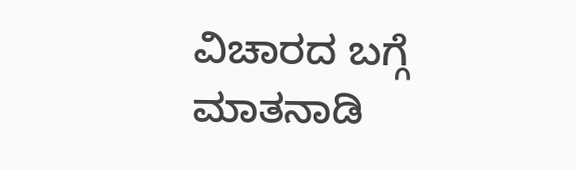ವಿಚಾರದ ಬಗ್ಗೆ ಮಾತನಾಡಿ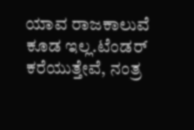ಯಾವ ರಾಜಕಾಲುವೆ ಕೂಡ ಇಲ್ಲ.ಟೆಂಡರ್ ಕರೆಯುತ್ತೇವೆ, ನಂತ್ರ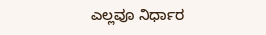ಎಲ್ಲವೂ ನಿರ್ಧಾರ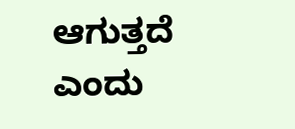ಆಗುತ್ತದೆ ಎಂದು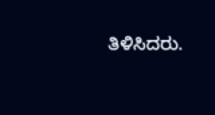ತಿಳಿಸಿದರು.